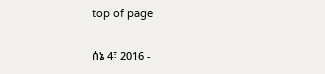top of page

ሰኔ 4፣ 2016 -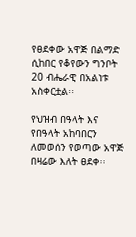የፀደቀው አዋጅ በልማድ ሲከበር የቆየውን ግንቦት 20 ብሔራዊ በአልነቱ አስቀርቷል፡፡

የህዝብ በዓላት እና የበዓላት አከባበርን ለመወሰን የወጣው አዋጅ በዛሬው እለት ፀደቀ፡፡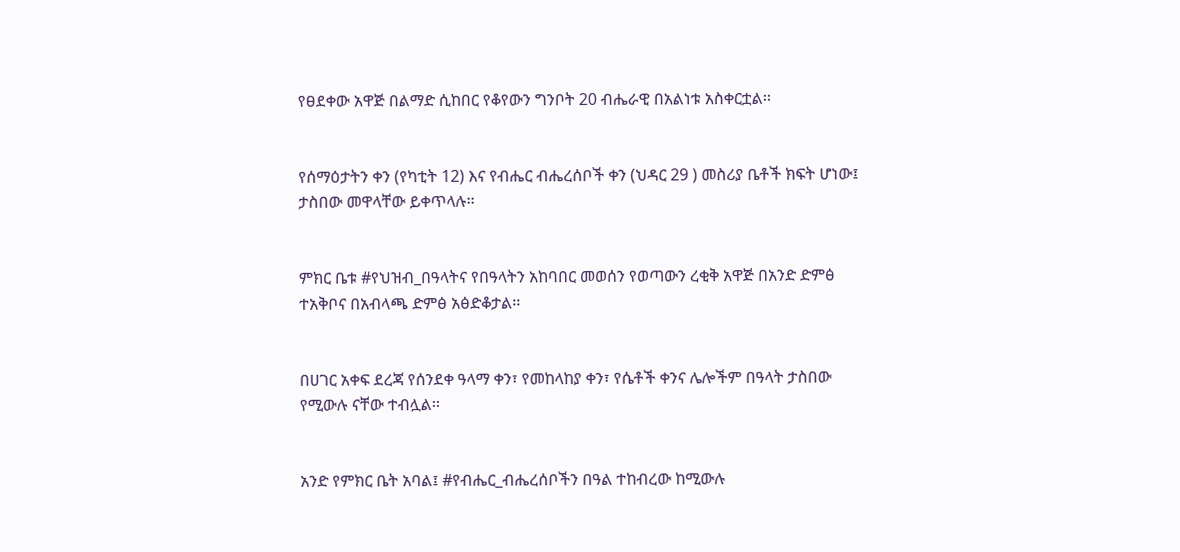የፀደቀው አዋጅ በልማድ ሲከበር የቆየውን ግንቦት 20 ብሔራዊ በአልነቱ አስቀርቷል፡፡


የሰማዕታትን ቀን (የካቲት 12) እና የብሔር ብሔረሰቦች ቀን (ህዳር 29 ) መስሪያ ቤቶች ክፍት ሆነው፤ ታስበው መዋላቸው ይቀጥላሉ፡፡


ምክር ቤቱ #የህዝብ_በዓላትና የበዓላትን አከባበር መወሰን የወጣውን ረቂቅ አዋጅ በአንድ ድምፅ ተአቅቦና በአብላጫ ድምፅ አፅድቆታል፡፡


በሀገር አቀፍ ደረጃ የሰንደቀ ዓላማ ቀን፣ የመከላከያ ቀን፣ የሴቶች ቀንና ሌሎችም በዓላት ታስበው የሚውሉ ናቸው ተብሏል፡፡


አንድ የምክር ቤት አባል፤ #የብሔር_ብሔረሰቦችን በዓል ተከብረው ከሚውሉ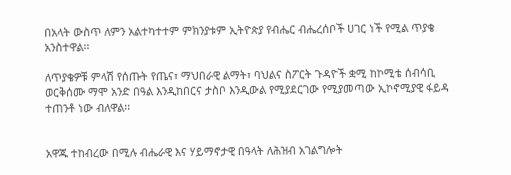በአላት ውስጥ ለምን አልተካተተም ምክንያቱም ኢትዮጵያ የብሔር ብሔረሰቦች ሀገር ነች የሚል ጥያቄ አንስተዋል፡፡

ለጥያቄዎቹ ምላሽ የሰጡት የጤና፣ ማህበራዊ ልማት፣ ባህልና ስፖርት ጉዳዮች ቋሚ ከኮሚቴ ሰብሳቢ ወርቅሰሙ ማሞ አንድ በዓል እንዲከበርና ታስቦ እንዲውል የሚያደርገው የሚያመጣው ኢኮኖሚያዊ ፋይዳ ተጠንቶ ነው ብለዋል፡፡


አዋጁ ተከብረው በሚሉ ብሔራዊ እና ሃይማኖታዊ በዓላት ለሕዝብ አገልግሎት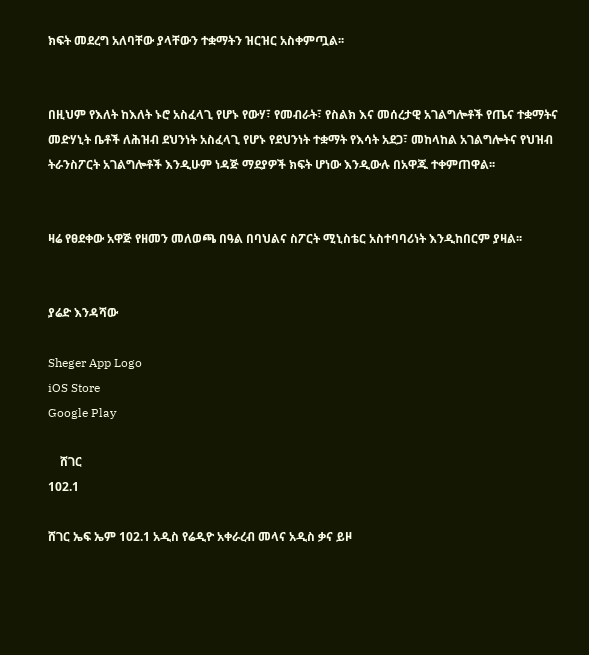ክፍት መደረግ አለባቸው ያላቸውን ተቋማትን ዝርዝር አስቀምጧል፡፡


በዚህም የእለት ከእለት ኑሮ አስፈላጊ የሆኑ የውሃ፣ የመብራት፣ የስልክ እና መሰረታዊ አገልግሎቶች የጤና ተቋማትና መድሃኒት ቤቶች ለሕዝብ ደህንነት አስፈላጊ የሆኑ የደህንነት ተቋማት የእሳት አደጋ፣ መከላከል አገልግሎትና የህዝብ ትራንስፖርት አገልግሎቶች እንዲሁም ነዳጅ ማደያዎች ክፍት ሆነው እንዲውሉ በአዋጁ ተቀምጠዋል፡፡


ዛሬ የፀደቀው አዋጅ የዘመን መለወጫ በዓል በባህልና ስፖርት ሚኒስቴር አስተባባሪነት እንዲከበርም ያዛል፡፡


ያሬድ እንዳሻው

Sheger App Logo
iOS Store
Google Play

    ሸገር
102.1

ሸገር ኤፍ ኤም 102.1 አዲስ የሬዲዮ አቀራረብ መላና አዲስ ቃና ይዞ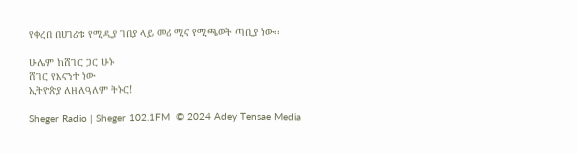የቀረበ በሀገሪቱ የሚዲያ ገበያ ላይ መሪ ሚና የሚጫወት ጣቢያ ነው፡፡

ሁሌም ከሸገር ጋር ሁኑ
ሸገር የእናንተ ነው
ኢትዮጵያ ለዘለዓለም ትኑር!

Sheger Radio | Sheger 102.1FM  © 2024 Adey Tensae Media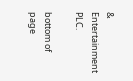& Entertainment PLC.

bottom of page